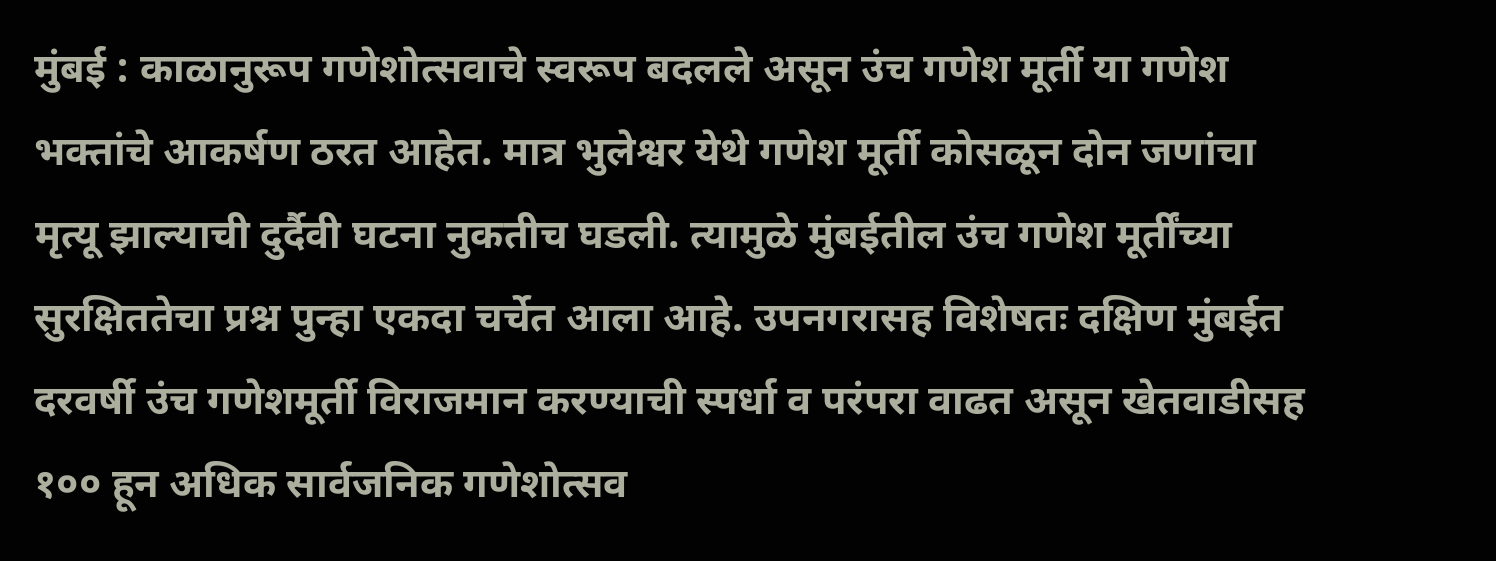मुंबई : काळानुरूप गणेशोत्सवाचे स्वरूप बदलले असून उंच गणेश मूर्ती या गणेश भक्तांचे आकर्षण ठरत आहेत. मात्र भुलेश्वर येथे गणेश मूर्ती कोसळून दोन जणांचा मृत्यू झाल्याची दुर्दैवी घटना नुकतीच घडली. त्यामुळे मुंबईतील उंच गणेश मूर्तींच्या सुरक्षिततेचा प्रश्न पुन्हा एकदा चर्चेत आला आहे. उपनगरासह विशेषतः दक्षिण मुंबईत दरवर्षी उंच गणेशमूर्ती विराजमान करण्याची स्पर्धा व परंपरा वाढत असून खेतवाडीसह १०० हून अधिक सार्वजनिक गणेशोत्सव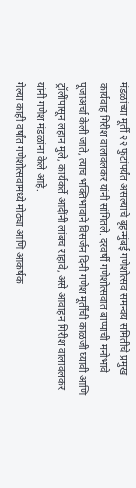मंडळांच्या मूर्ती २२ फुटांपर्यंत असल्याचे बृहन्मुंबई गणेशोत्सव समन्वय समितीचे प्रमुख कार्यवाह गिरीश वालावलकर यांनी सांगितले. दरवर्षी गणेशोत्सवात बाप्पाची मनोभावे पूजाअर्चा केली जाते, त्याच भक्तिभावाने विसर्जन दिनी गणेश मूर्तींची काळजी घ्यावी आणि ट्रॉलींपासून लहान मुले, कार्यकर्ते आदींनी लांबच राहावे, असे आवाहन गिरीश वालावलकर यांनी गणेश मंडळांना केले आहे.
गेल्या काही वर्षांत गणेशोत्सवामध्ये मोठ्या आणि आकर्षक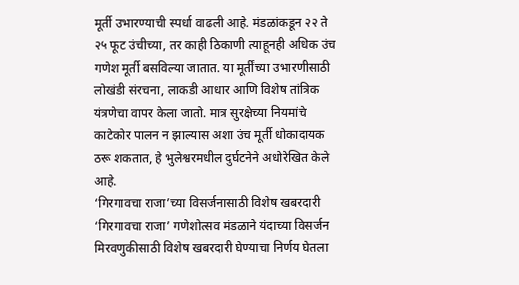मूर्ती उभारण्याची स्पर्धा वाढली आहे. मंडळांकडून २२ ते २५ फूट उंचीच्या, तर काही ठिकाणी त्याहूनही अधिक उंच गणेश मूर्ती बसविल्या जातात. या मूर्तींच्या उभारणीसाठी लोखंडी संरचना, लाकडी आधार आणि विशेष तांत्रिक यंत्रणेचा वापर केला जातो. मात्र सुरक्षेच्या नियमांचे काटेकोर पालन न झाल्यास अशा उंच मूर्ती धोकादायक ठरू शकतात, हे भुलेश्वरमधील दुर्घटनेने अधोरेखित केले आहे.
‘गिरगावचा राजा’च्या विसर्जनासाठी विशेष खबरदारी
‘गिरगावचा राजा’ गणेशोत्सव मंडळाने यंदाच्या विसर्जन मिरवणुकीसाठी विशेष खबरदारी घेण्याचा निर्णय घेतला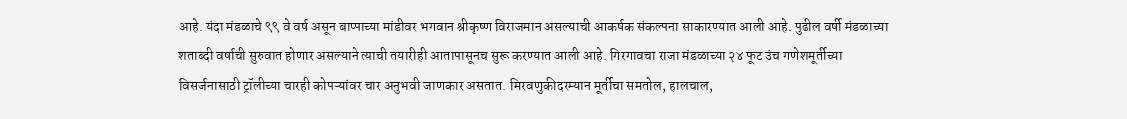आहे. यंदा मंडळाचे ९९ वे वर्ष असून बाप्पाच्या मांडीवर भगवान श्रीकृष्ण विराजमान असल्याची आकर्षक संकल्पना साकारण्यात आली आहे. पुढील वर्षी मंडळाच्या शताब्दी वर्षाची सुरुवात होणार असल्याने त्याची तयारीही आतापासूनच सुरू करण्यात आली आहे. गिरगावचा राजा मंडळाच्या २४ फूट उंच गणेशमूर्तीच्या विसर्जनासाठी ट्रॉलीच्या चारही कोपऱ्यांवर चार अनुभवी जाणकार असतात. मिरवणुकीदरम्यान मूर्तीचा समतोल, हालचाल,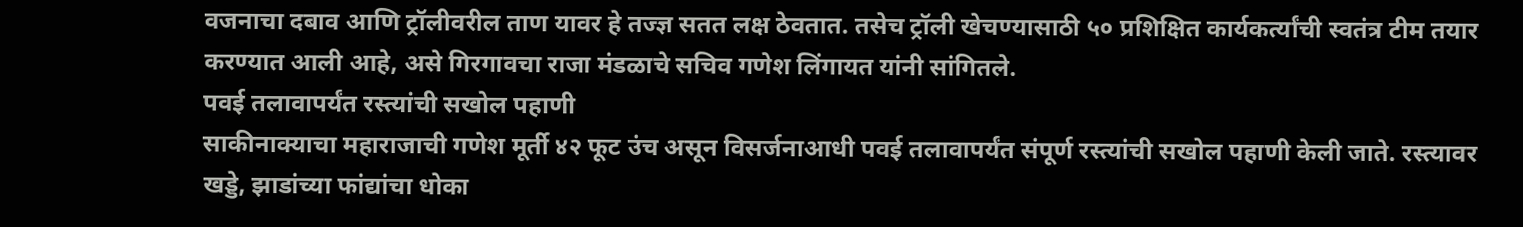वजनाचा दबाव आणि ट्रॉलीवरील ताण यावर हे तज्ज्ञ सतत लक्ष ठेवतात. तसेच ट्रॉली खेचण्यासाठी ५० प्रशिक्षित कार्यकर्त्यांची स्वतंत्र टीम तयार करण्यात आली आहे, असे गिरगावचा राजा मंडळाचे सचिव गणेश लिंगायत यांनी सांगितले.
पवई तलावापर्यंत रस्त्यांची सखोल पहाणी
साकीनाक्याचा महाराजाची गणेश मूर्ती ४२ फूट उंच असून विसर्जनाआधी पवई तलावापर्यंत संपूर्ण रस्त्यांची सखोल पहाणी केली जाते. रस्त्यावर खड्डे, झाडांच्या फांद्यांचा धोका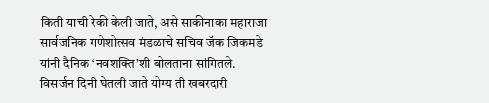किती याची रेकी केली जाते, असे साकीनाका महाराजा सार्वजनिक गणेशोत्सव मंडळाचे सचिव जॅक जिकमडे यांनी दैनिक ‘नवशक्ति’शी बोलताना सांगितले.
विसर्जन दिनी घेतली जाते योग्य ती खबरदारी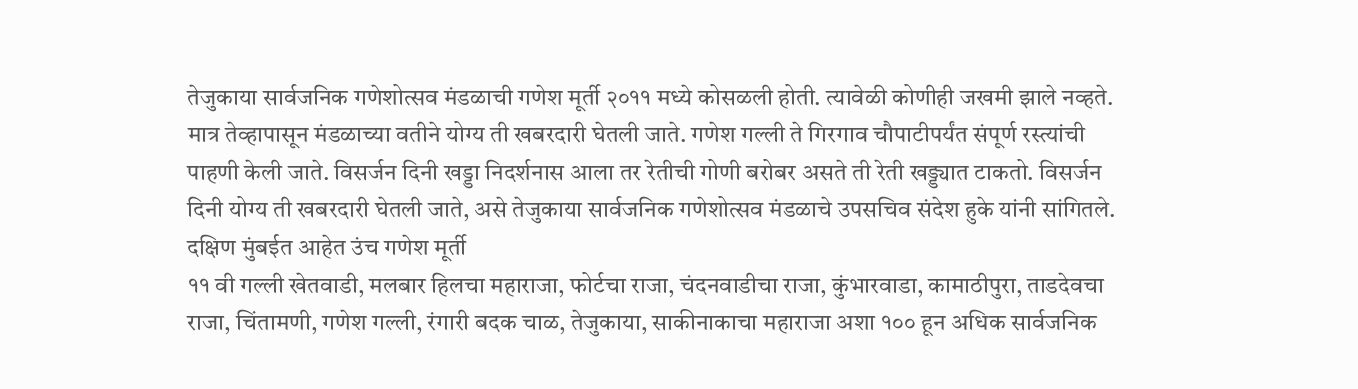तेजुकाया सार्वजनिक गणेशोत्सव मंडळाची गणेश मूर्ती २०११ मध्ये कोसळली होती. त्यावेळी कोणीही जखमी झाले नव्हते. मात्र तेव्हापासून मंडळाच्या वतीने योग्य ती खबरदारी घेतली जाते. गणेश गल्ली ते गिरगाव चौपाटीपर्यंत संपूर्ण रस्त्यांची पाहणी केली जाते. विसर्जन दिनी खड्डा निदर्शनास आला तर रेतीची गोणी बरोबर असते ती रेती खड्ड्यात टाकतो. विसर्जन दिनी योग्य ती खबरदारी घेतली जाते, असे तेजुकाया सार्वजनिक गणेशोत्सव मंडळाचे उपसचिव संदेश हुके यांनी सांगितले.
दक्षिण मुंबईत आहेत उंच गणेश मूर्ती
११ वी गल्ली खेतवाडी, मलबार हिलचा महाराजा, फोर्टचा राजा, चंदनवाडीचा राजा, कुंभारवाडा, कामाठीपुरा, ताडदेवचा राजा, चिंतामणी, गणेश गल्ली, रंगारी बदक चाळ, तेजुकाया, साकीनाकाचा महाराजा अशा १०० हून अधिक सार्वजनिक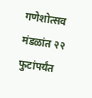गणेशोत्सव मंडळांत २२ फुटांपर्यंत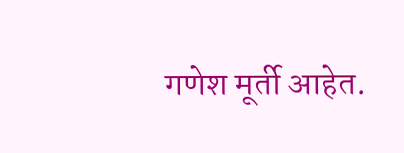गणेश मूर्ती आहेत.